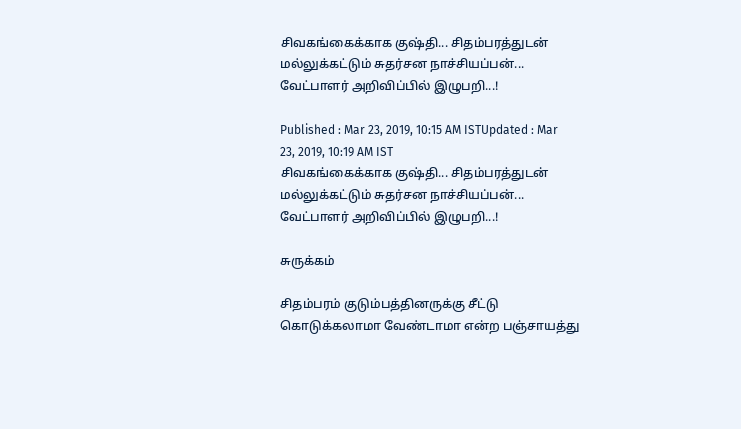சிவகங்கைக்காக குஷ்தி... சிதம்பரத்துடன் மல்லுக்கட்டும் சுதர்சன நாச்சியப்பன்... வேட்பாளர் அறிவிப்பில் இழுபறி...!

Published : Mar 23, 2019, 10:15 AM ISTUpdated : Mar 23, 2019, 10:19 AM IST
சிவகங்கைக்காக குஷ்தி... சிதம்பரத்துடன் மல்லுக்கட்டும் சுதர்சன நாச்சியப்பன்... வேட்பாளர் அறிவிப்பில் இழுபறி...!

சுருக்கம்

சிதம்பரம் குடும்பத்தினருக்கு சீட்டு கொடுக்கலாமா வேண்டாமா என்ற பஞ்சாயத்து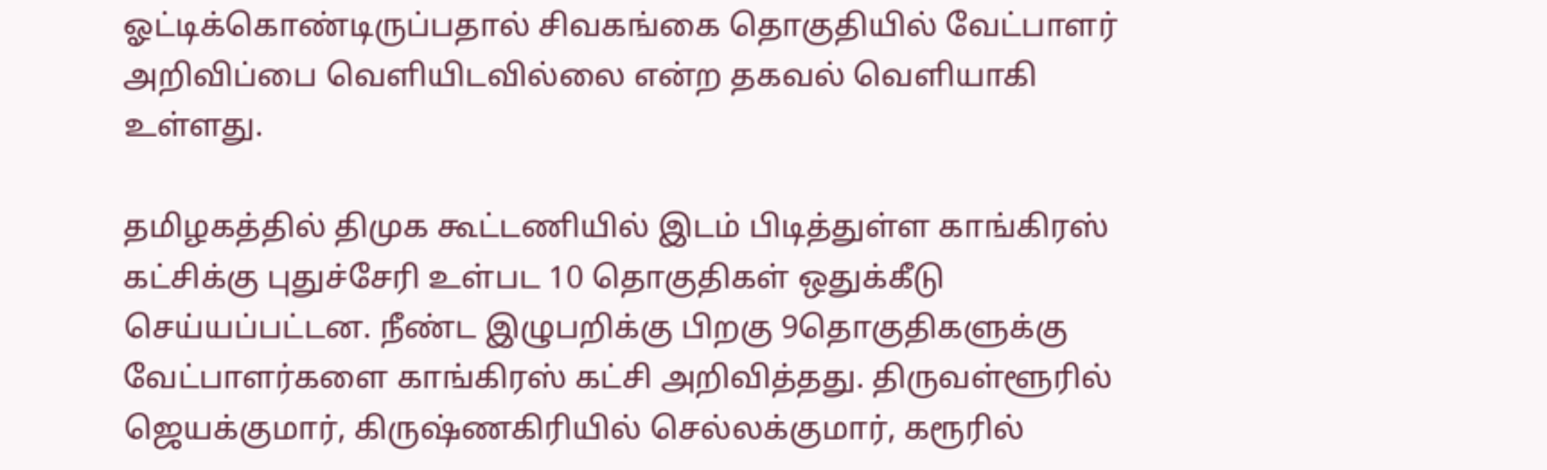ஓட்டிக்கொண்டிருப்பதால் சிவகங்கை தொகுதியில் வேட்பாளர் அறிவிப்பை வெளியிடவில்லை என்ற தகவல் வெளியாகி உள்ளது.

தமிழகத்தில் திமுக கூட்டணியில் இடம் பிடித்துள்ள காங்கிரஸ் கட்சிக்கு புதுச்சேரி உள்பட 10 தொகுதிகள் ஒதுக்கீடு செய்யப்பட்டன. நீண்ட இழுபறிக்கு பிறகு 9தொகுதிகளுக்கு வேட்பாளர்களை காங்கிரஸ் கட்சி அறிவித்தது. திருவள்ளூரில் ஜெயக்குமார், கிருஷ்ணகிரியில் செல்லக்குமார், கரூரில்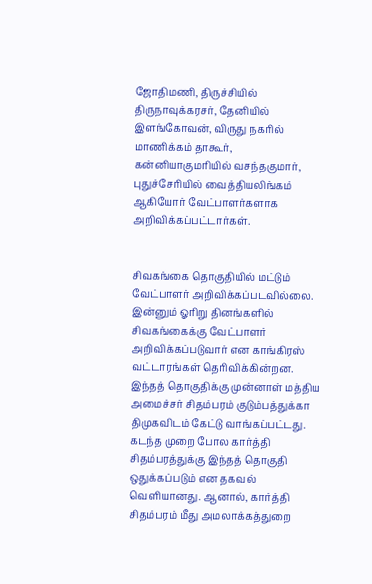ஜோதிமணி, திருச்சியில் திருநாவுக்கரசர், தேனியில் இளங்கோவன், விருது நகரில் மாணிக்கம் தாகூர், கன்னியாகுமரியில் வசந்தகுமார், புதுச்சேரியில் வைத்தியலிங்கம் ஆகியோர் வேட்பாளர்களாக அறிவிக்கப்பட்டார்கள்.


சிவகங்கை தொகுதியில் மட்டும் வேட்பாளர் அறிவிக்கப்படவில்லை. இன்னும் ஓரிறு தினங்களில் சிவகங்கைக்கு வேட்பாளர் அறிவிக்கப்படுவார் என காங்கிரஸ் வட்டாரங்கள் தெரிவிக்கின்றன. இந்தத் தொகுதிக்கு முன்னாள் மத்திய அமைச்சர் சிதம்பரம் குடும்பத்துக்கா திமுகவிடம் கேட்டு வாங்கப்பட்டது. கடந்த முறை போல கார்த்தி சிதம்பரத்துக்கு இந்தத் தொகுதி ஒதுக்கப்படும் என தகவல் வெளியானது. ஆனால், கார்த்தி சிதம்பரம் மீது அமலாக்கத்துறை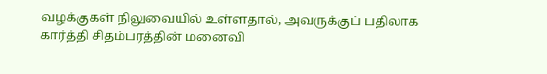வழக்குகள் நிலுவையில் உள்ளதால், அவருக்குப் பதிலாக கார்த்தி சிதம்பரத்தின் மனைவி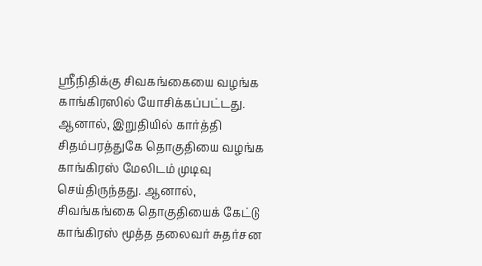ஸ்ரீநிதிக்கு சிவகங்கையை வழங்க காங்கிரஸில் யோசிக்கப்பட்டது.
ஆனால், இறுதியில் கார்த்தி சிதம்பரத்துகே தொகுதியை வழங்க காங்கிரஸ் மேலிடம் முடிவு செய்திருந்தது. ஆனால், சிவங்கங்கை தொகுதியைக் கேட்டு காங்கிரஸ் மூத்த தலைவர் சுதர்சன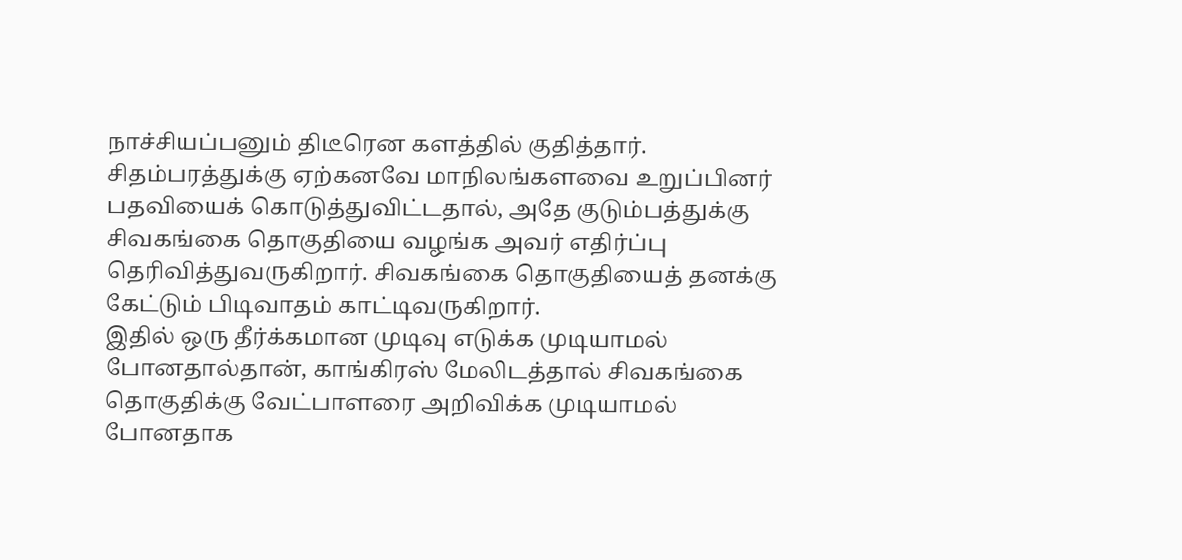நாச்சியப்பனும் திடீரென களத்தில் குதித்தார். சிதம்பரத்துக்கு ஏற்கனவே மாநிலங்களவை உறுப்பினர் பதவியைக் கொடுத்துவிட்டதால், அதே குடும்பத்துக்கு சிவகங்கை தொகுதியை வழங்க அவர் எதிர்ப்பு தெரிவித்துவருகிறார். சிவகங்கை தொகுதியைத் தனக்கு கேட்டும் பிடிவாதம் காட்டிவருகிறார்.
இதில் ஒரு தீர்க்கமான முடிவு எடுக்க முடியாமல் போனதால்தான், காங்கிரஸ் மேலிடத்தால் சிவகங்கை தொகுதிக்கு வேட்பாளரை அறிவிக்க முடியாமல் போனதாக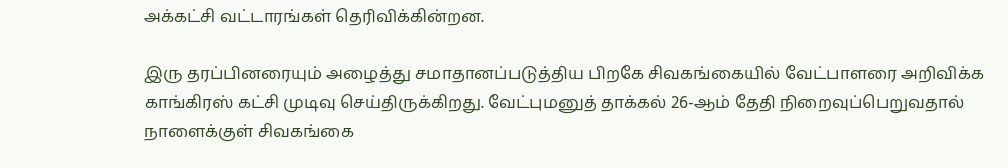அக்கட்சி வட்டாரங்கள் தெரிவிக்கின்றன.

இரு தரப்பினரையும் அழைத்து சமாதானப்படுத்திய பிறகே சிவகங்கையில் வேட்பாளரை அறிவிக்க காங்கிரஸ் கட்சி முடிவு செய்திருக்கிறது. வேட்புமனுத் தாக்கல் 26-ஆம் தேதி நிறைவுப்பெறுவதால் நாளைக்குள் சிவகங்கை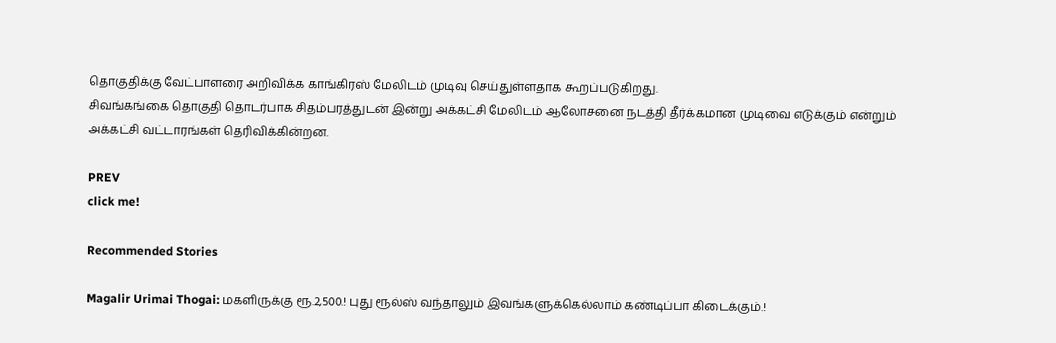தொகுதிக்கு வேட்பாளரை அறிவிக்க காங்கிரஸ் மேலிடம் முடிவு செய்துள்ளதாக கூறப்படுகிறது.
சிவங்கங்கை தொகுதி தொடர்பாக சிதம்பரத்துடன் இன்று அக்கட்சி மேலிடம் ஆலோசனை நடத்தி தீர்க்கமான முடிவை எடுக்கும் என்றும் அக்கட்சி வட்டாரங்கள் தெரிவிக்கின்றன.

PREV
click me!

Recommended Stories

Magalir Urimai Thogai: மகளிருக்கு ரூ.2,500.! புது ரூல்ஸ் வந்தாலும் இவங்களுக்கெல்லாம் கண்டிப்பா கிடைக்கும்.!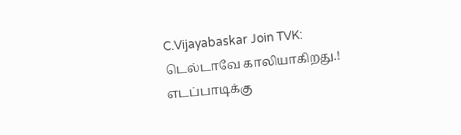C.Vijayabaskar Join TVK: டெல்டாவே காலியாகிறது.! எடப்பாடிக்கு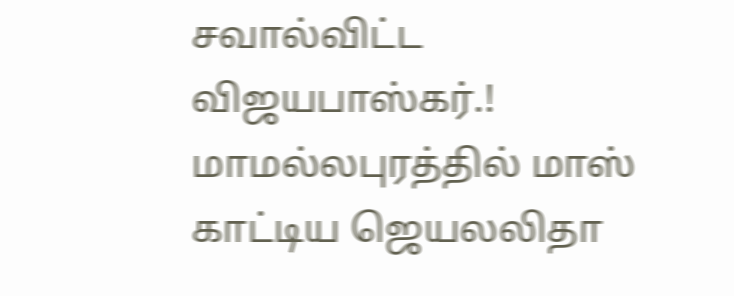சவால்விட்ட விஜயபாஸ்கர்.! மாமல்லபுரத்தில் மாஸ் காட்டிய ஜெயலலிதா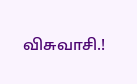விசுவாசி.!